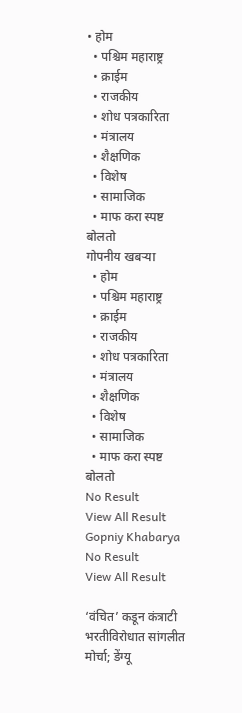• होम
  • पश्चिम महाराष्ट्र
  • क्राईम
  • राजकीय
  • शोध पत्रकारिता
  • मंत्रालय
  • शैक्षणिक
  • विशेष
  • सामाजिक
  • माफ करा स्पष्ट बोलतो
गोपनीय खबऱ्या
  • होम
  • पश्चिम महाराष्ट्र
  • क्राईम
  • राजकीय
  • शोध पत्रकारिता
  • मंत्रालय
  • शैक्षणिक
  • विशेष
  • सामाजिक
  • माफ करा स्पष्ट बोलतो
No Result
View All Result
Gopniy Khabarya
No Result
View All Result

‘वंचित’ कडून कंत्राटी भरतीविरोधात सांगलीत मोर्चा; डेंग्यू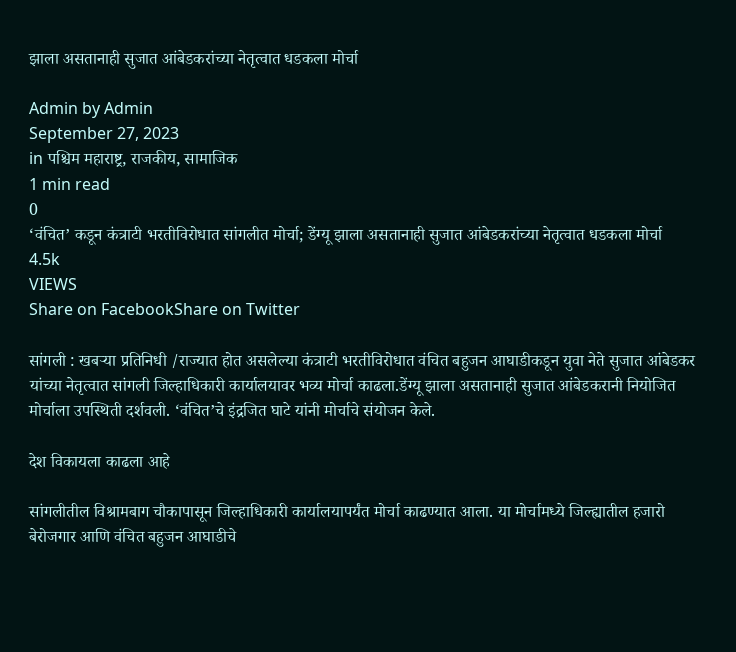झाला असतानाही सुजात आंबेडकरांच्या नेतृत्वात धडकला मोर्चा

Admin by Admin
September 27, 2023
in पश्चिम महाराष्ट्र, राजकीय, सामाजिक
1 min read
0
‘वंचित’ कडून कंत्राटी भरतीविरोधात सांगलीत मोर्चा; डेंग्यू झाला असतानाही सुजात आंबेडकरांच्या नेतृत्वात धडकला मोर्चा
4.5k
VIEWS
Share on FacebookShare on Twitter

सांगली : खबऱ्या प्रतिनिधी /राज्यात होत असलेल्या कंत्राटी भरतीविरोधात वंचित बहुजन आघाडीकडून युवा नेते सुजात आंबेडकर यांच्या नेतृत्वात सांगली जिल्हाधिकारी कार्यालयावर भव्य मोर्चा काढला.डेंग्यू झाला असतानाही सुजात आंबेडकरानी नियोजित मोर्चाला उपस्थिती दर्शवली. ‘वंचित’चे इंद्रजित घाटे यांनी मोर्चाचे संयोजन केले.

देश विकायला काढला आहे

सांगलीतील विश्रामबाग चौकापासून जिल्हाधिकारी कार्यालयापर्यंत मोर्चा काढण्यात आला. या मोर्चामध्ये जिल्ह्यातील हजारो बेरोजगार आणि वंचित बहुजन आघाडीचे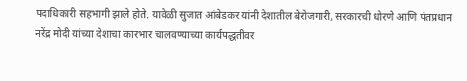पदाधिकारी सहभागी झाले होते. यावेळी सुजात आंबेडकर यांनी देशातील बेरोजगारी, सरकारची धोरणे आणि पंतप्रधान नरेंद्र मोदी यांच्या देशाचा कारभार चालवण्याच्या कार्यपद्धतीवर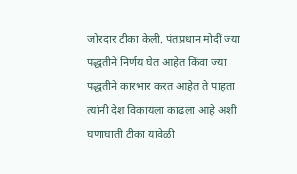जोरदार टीका केली. पंतप्रधान मोदीं ज्या पद्धतीने निर्णय घेत आहेत किंवा ज्या पद्धतीने कारभार करत आहेत ते पाहता त्यांनी देश विकायला काढला आहे अशी घणाघाती टीका यावेळी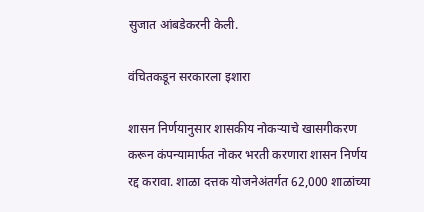सुजात आंबडेकरनी केली.

वंचितकडून सरकारला इशारा

शासन निर्णयानुसार शासकीय नोकऱ्याचे खासगीकरण करून कंपन्यामार्फत नोकर भरती करणारा शासन निर्णय रद्द करावा. शाळा दत्तक योजनेअंतर्गत 62,000 शाळांच्या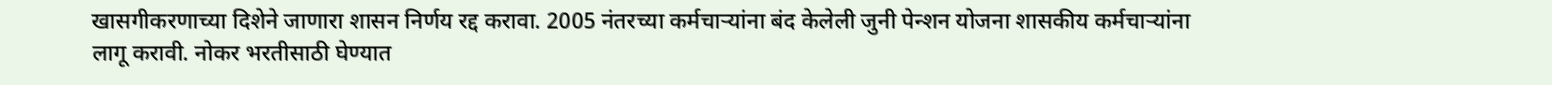खासगीकरणाच्या दिशेने जाणारा शासन निर्णय रद्द करावा. 2005 नंतरच्या कर्मचाऱ्यांना बंद केलेली जुनी पेन्शन योजना शासकीय कर्मचाऱ्यांना लागू करावी. नोकर भरतीसाठी घेण्यात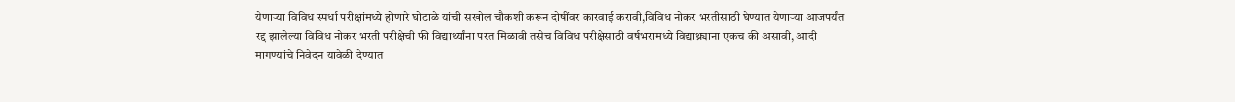येणाऱ्या विविध स्पर्धा परीक्षांमध्ये होणारे घोटाळे यांची सखोल चौकशी करून दोषींवर कारवाई करावी,विविध नोकर भरतीसाठी घेण्यात येणाऱ्या आजपर्यंत रद्द झालेल्या विविध नोकर भरती परीक्षेची फी विद्यार्थ्यांना परत मिळावी तसेच विविध परीक्षेसाठी वर्षभरामध्ये विद्याथ्र्याना एकच की असावी, आदी मागण्यांचे निवेदन यावेळी देण्यात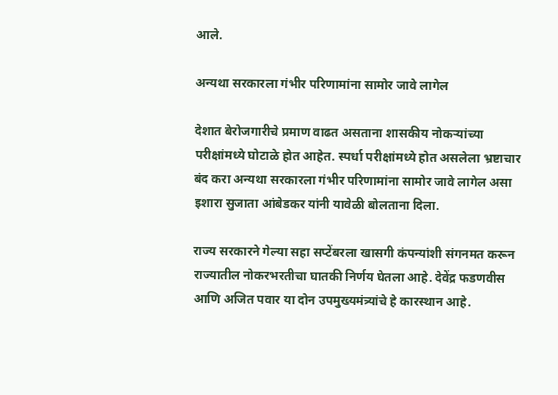आले.

अन्यथा सरकारला गंभीर परिणामांना सामोर जावे लागेल

देशात बेरोजगारीचे प्रमाण वाढत असताना शासकीय नोकऱ्यांच्या परीक्षांमध्ये घोटाळे होत आहेत. स्पर्धा परीक्षांमध्ये होत असलेला भ्रष्टाचार बंद करा अन्यथा सरकारला गंभीर परिणामांना सामोर जावे लागेल असा इशारा सुजाता आंबेडकर यांनी यावेळी बोलताना दिला.

राज्य सरकारने गेल्या सहा सप्टेंबरला खासगी कंपन्यांशी संगनमत करून राज्यातील नोकरभरतीचा घातकी निर्णय घेतला आहे. देवेंद्र फडणवीस आणि अजित पवार या दोन उपमुख्यमंत्र्यांचे हे कारस्थान आहे.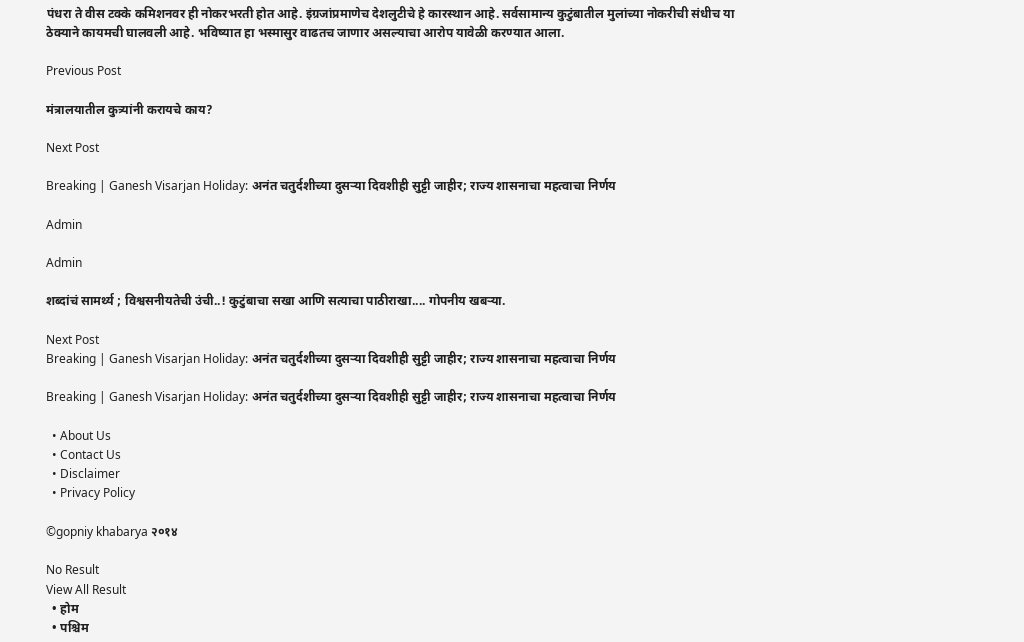पंधरा ते वीस टक्के कमिशनवर ही नोकरभरती होत आहे. इंग्रजांप्रमाणेच देशलुटीचे हे कारस्थान आहे. सर्वसामान्य कुटुंबातील मुलांच्या नोकरीची संधीच या ठेक्याने कायमची घालवली आहे. भविष्यात हा भस्मासुर वाढतच जाणार असल्याचा आरोप यावेळी करण्यात आला.

Previous Post

मंत्रालयातील कुत्र्यांनी करायचे काय?

Next Post

Breaking | Ganesh Visarjan Holiday: अनंत चतुर्दशीच्या दुसऱ्या दिवशीही सुट्टी जाहीर; राज्य शासनाचा महत्वाचा निर्णय

Admin

Admin

शब्दांचं सामर्थ्य ; विश्वसनीयतेची उंची..! कुटुंबाचा सखा आणि सत्याचा पाठीराखा.... गोपनीय खबऱ्या.

Next Post
Breaking | Ganesh Visarjan Holiday: अनंत चतुर्दशीच्या दुसऱ्या दिवशीही सुट्टी जाहीर; राज्य शासनाचा महत्वाचा निर्णय

Breaking | Ganesh Visarjan Holiday: अनंत चतुर्दशीच्या दुसऱ्या दिवशीही सुट्टी जाहीर; राज्य शासनाचा महत्वाचा निर्णय

  • About Us
  • Contact Us
  • Disclaimer
  • Privacy Policy

©gopniy khabarya २०१४

No Result
View All Result
  • होम
  • पश्चिम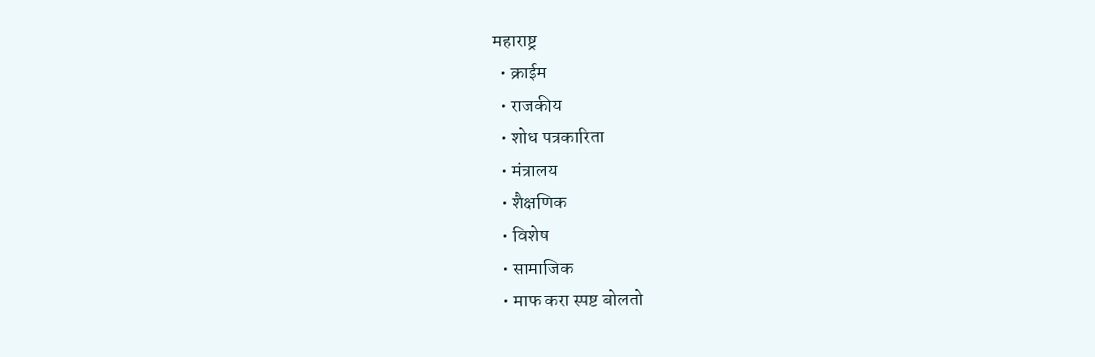महाराष्ट्र
  • क्राईम
  • राजकीय
  • शोध पत्रकारिता
  • मंत्रालय
  • शैक्षणिक
  • विशेष
  • सामाजिक
  • माफ करा स्पष्ट बोलतो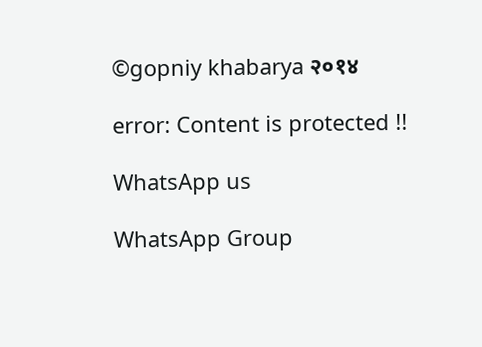©gopniy khabarya २०१४

error: Content is protected !!

WhatsApp us

WhatsApp Group